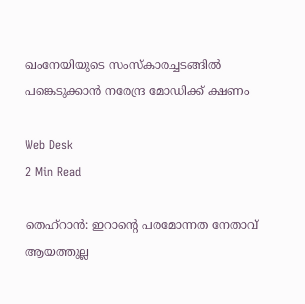ഖംനേയിയുടെ സംസ്‌കാരച്ചടങ്ങില്‍ പങ്കെടുക്കാന്‍ നരേന്ദ്ര മോഡിക്ക് ക്ഷണം

Web Desk
2 Min Read

തെഹ്‌റാന്‍: ഇറാന്റെ പരമോന്നത നേതാവ് ആയത്തുല്ല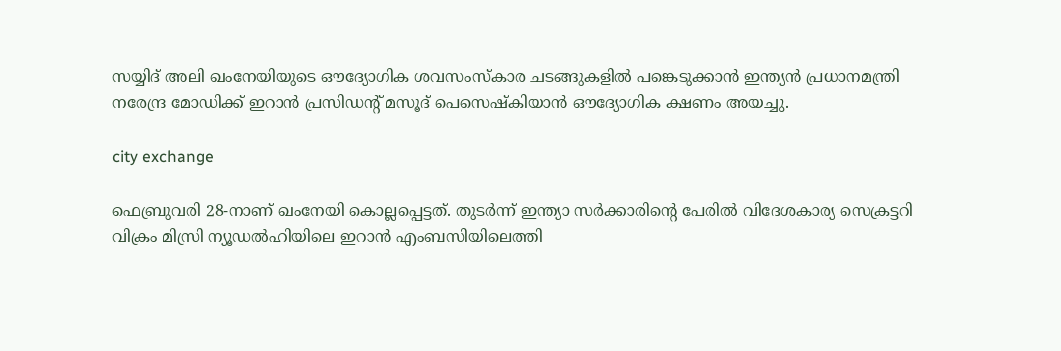സയ്യിദ് അലി ഖംനേയിയുടെ ഔദ്യോഗിക ശവസംസ്‌കാര ചടങ്ങുകളില്‍ പങ്കെടുക്കാന്‍ ഇന്ത്യന്‍ പ്രധാനമന്ത്രി നരേന്ദ്ര മോഡിക്ക് ഇറാന്‍ പ്രസിഡന്റ് മസൂദ് പെസെഷ്‌കിയാന്‍ ഔദ്യോഗിക ക്ഷണം അയച്ചു.

city exchange

ഫെബ്രുവരി 28-നാണ് ഖംനേയി കൊല്ലപ്പെട്ടത്. തുടര്‍ന്ന് ഇന്ത്യാ സര്‍ക്കാരിന്റെ പേരില്‍ വിദേശകാര്യ സെക്രട്ടറി വിക്രം മിസ്രി ന്യൂഡല്‍ഹിയിലെ ഇറാന്‍ എംബസിയിലെത്തി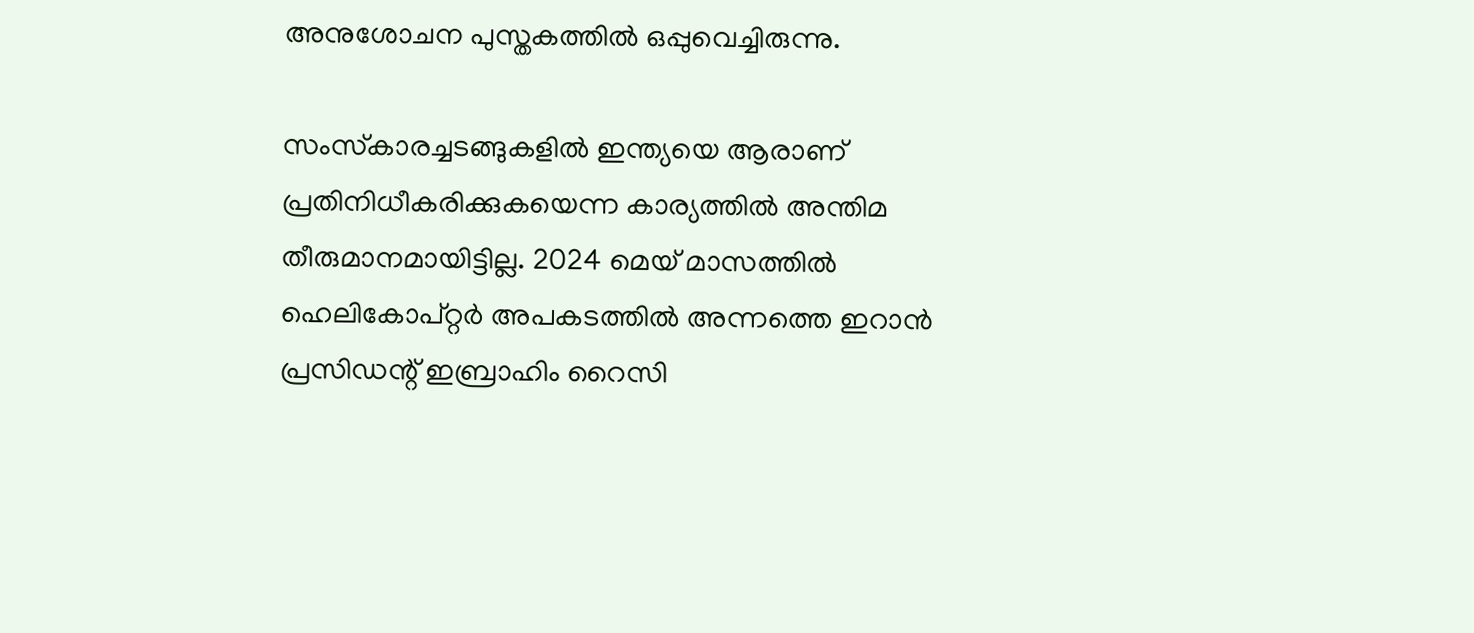അനുശോചന പുസ്തകത്തില്‍ ഒപ്പുവെച്ചിരുന്നു.

സംസ്‌കാരച്ചടങ്ങുകളില്‍ ഇന്ത്യയെ ആരാണ് പ്രതിനിധീകരിക്കുകയെന്ന കാര്യത്തില്‍ അന്തിമ തീരുമാനമായിട്ടില്ല. 2024 മെയ് മാസത്തില്‍ ഹെലികോപ്റ്റര്‍ അപകടത്തില്‍ അന്നത്തെ ഇറാന്‍ പ്രസിഡന്റ് ഇബ്രാഹിം റൈസി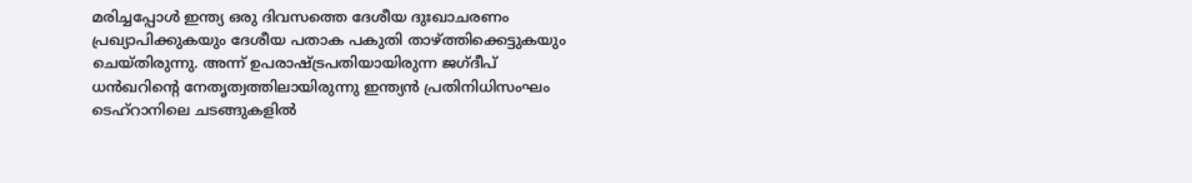മരിച്ചപ്പോള്‍ ഇന്ത്യ ഒരു ദിവസത്തെ ദേശീയ ദുഃഖാചരണം പ്രഖ്യാപിക്കുകയും ദേശീയ പതാക പകുതി താഴ്ത്തിക്കെട്ടുകയും ചെയ്തിരുന്നു. അന്ന് ഉപരാഷ്ട്രപതിയായിരുന്ന ജഗ്ദീപ് ധന്‍ഖറിന്റെ നേതൃത്വത്തിലായിരുന്നു ഇന്ത്യന്‍ പ്രതിനിധിസംഘം ടെഹ്‌റാനിലെ ചടങ്ങുകളില്‍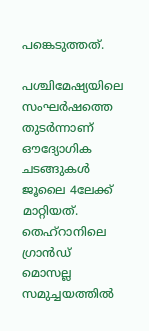പങ്കെടുത്തത്.

പശ്ചിമേഷ്യയിലെ സംഘര്‍ഷത്തെ തുടര്‍ന്നാണ് ഔദ്യോഗിക ചടങ്ങുകള്‍ ജൂലൈ 4ലേക്ക് മാറ്റിയത്. തെഹ്‌റാനിലെ ഗ്രാന്‍ഡ് മൊസല്ല സമുച്ചയത്തില്‍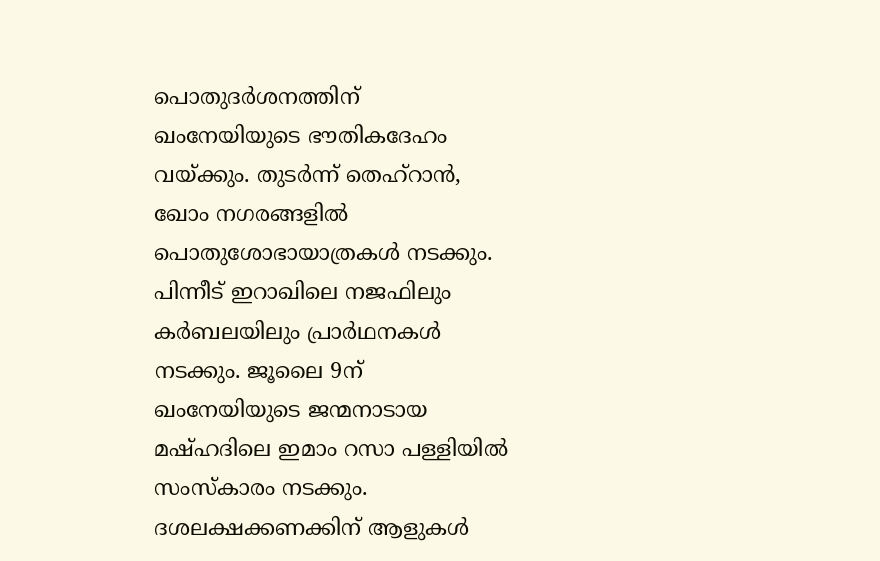പൊതുദര്‍ശനത്തിന് ഖംനേയിയുടെ ഭൗതികദേഹം വയ്ക്കും. തുടര്‍ന്ന് തെഹ്‌റാന്‍, ഖോം നഗരങ്ങളില്‍ പൊതുശോഭായാത്രകള്‍ നടക്കും. പിന്നീട് ഇറാഖിലെ നജഫിലും കര്‍ബലയിലും പ്രാര്‍ഥനകള്‍ നടക്കും. ജൂലൈ 9ന് ഖംനേയിയുടെ ജന്മനാടായ മഷ്ഹദിലെ ഇമാം റസാ പള്ളിയില്‍ സംസ്‌കാരം നടക്കും. ദശലക്ഷക്കണക്കിന് ആളുകള്‍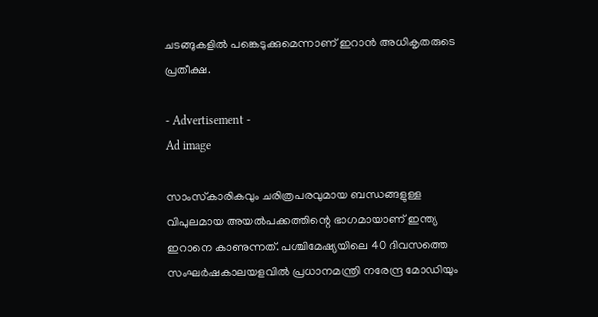ചടങ്ങുകളില്‍ പങ്കെടുക്കുമെന്നാണ് ഇറാന്‍ അധികൃതരുടെ പ്രതീക്ഷ.

- Advertisement -
Ad image

സാംസ്‌കാരികവും ചരിത്രപരവുമായ ബന്ധങ്ങളുള്ള വിപുലമായ അയല്‍പക്കത്തിന്റെ ഭാഗമായാണ് ഇന്ത്യ ഇറാനെ കാണുന്നത്. പശ്ചിമേഷ്യയിലെ 40 ദിവസത്തെ സംഘര്‍ഷകാലയളവില്‍ പ്രധാനമന്ത്രി നരേന്ദ്ര മോഡിയും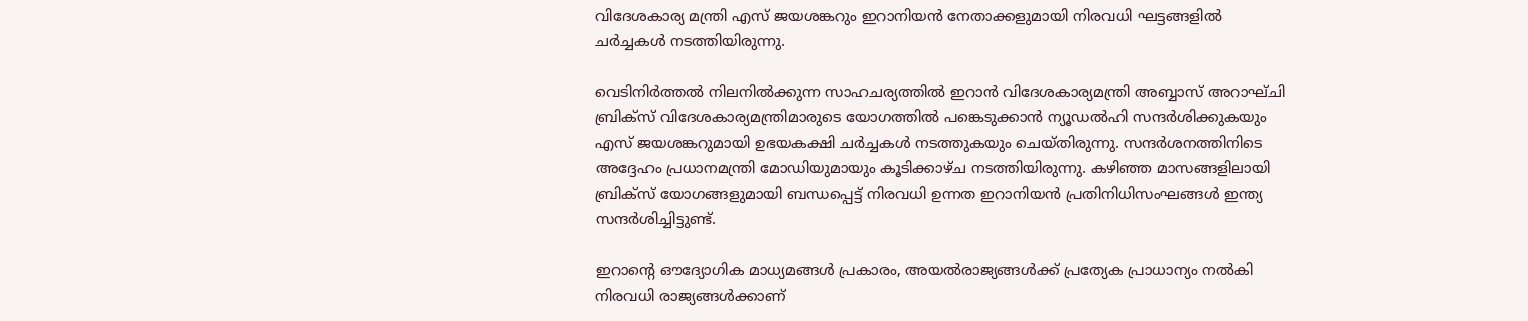വിദേശകാര്യ മന്ത്രി എസ് ജയശങ്കറും ഇറാനിയന്‍ നേതാക്കളുമായി നിരവധി ഘട്ടങ്ങളില്‍ ചര്‍ച്ചകള്‍ നടത്തിയിരുന്നു.

വെടിനിര്‍ത്തല്‍ നിലനില്‍ക്കുന്ന സാഹചര്യത്തില്‍ ഇറാന്‍ വിദേശകാര്യമന്ത്രി അബ്ബാസ് അറാഘ്ചി ബ്രിക്‌സ് വിദേശകാര്യമന്ത്രിമാരുടെ യോഗത്തില്‍ പങ്കെടുക്കാന്‍ ന്യൂഡല്‍ഹി സന്ദര്‍ശിക്കുകയും എസ് ജയശങ്കറുമായി ഉഭയകക്ഷി ചര്‍ച്ചകള്‍ നടത്തുകയും ചെയ്തിരുന്നു. സന്ദര്‍ശനത്തിനിടെ അദ്ദേഹം പ്രധാനമന്ത്രി മോഡിയുമായും കൂടിക്കാഴ്ച നടത്തിയിരുന്നു. കഴിഞ്ഞ മാസങ്ങളിലായി ബ്രിക്‌സ് യോഗങ്ങളുമായി ബന്ധപ്പെട്ട് നിരവധി ഉന്നത ഇറാനിയന്‍ പ്രതിനിധിസംഘങ്ങള്‍ ഇന്ത്യ സന്ദര്‍ശിച്ചിട്ടുണ്ട്.

ഇറാന്റെ ഔദ്യോഗിക മാധ്യമങ്ങള്‍ പ്രകാരം, അയല്‍രാജ്യങ്ങള്‍ക്ക് പ്രത്യേക പ്രാധാന്യം നല്‍കി നിരവധി രാജ്യങ്ങള്‍ക്കാണ്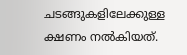ചടങ്ങുകളിലേക്കുള്ള ക്ഷണം നല്‍കിയത്.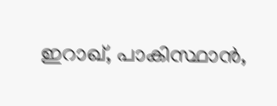ഇറാഖ്, പാകിസ്ഥാന്‍,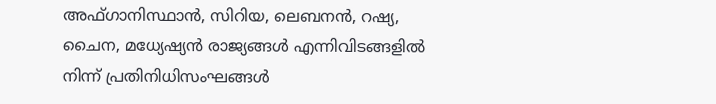അഫ്ഗാനിസ്ഥാന്‍, സിറിയ, ലെബനന്‍, റഷ്യ, ചൈന, മധ്യേഷ്യന്‍ രാജ്യങ്ങള്‍ എന്നിവിടങ്ങളില്‍ നിന്ന് പ്രതിനിധിസംഘങ്ങള്‍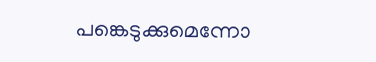പങ്കെടുക്കുമെന്നോ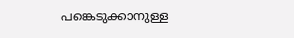പങ്കെടുക്കാനുള്ള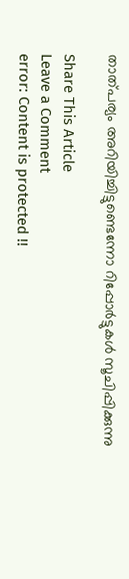താത്പര്യം അറിയിച്ചിട്ടുണ്ടെന്നോ റിപ്പോര്‍ട്ടുകള്‍ സൂചിപ്പിക്കുന്നു

Share This Article
Leave a Comment
error: Content is protected !!